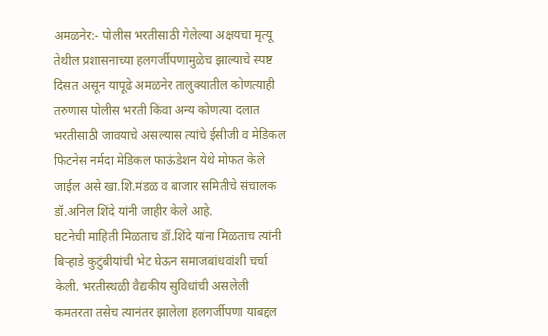अमळनेर:- पोलीस भरतीसाठी गेलेल्या अक्षयचा मृत्यू तेथील प्रशासनाच्या हलगर्जीपणामुळेच झाल्याचे स्पष्ट दिसत असून यापूढे अमळनेर तालुक्यातील कोणत्याही तरुणास पोलीस भरती किंवा अन्य कोणत्या दलात भरतीसाठी जावयाचे असल्यास त्यांचे ईसीजी व मेडिकल फिटनेस नर्मदा मेडिकल फाऊंडेशन येथे मोफत केले जाईल असे खा.शि.मंडळ व बाजार समितीचे संचालक डॉ.अनिल शिंदे यांनी जाहीर केले आहे.
घटनेची माहिती मिळताच डॉ.शिंदे यांना मिळताच त्यांनी बिऱ्हाडे कुटुंबीयांची भेट घेऊन समाजबांधवांशी चर्चा केली. भरतीस्थळी वैद्यकीय सुविधांची असलेली कमतरता तसेच त्यानंतर झालेला हलगर्जीपणा याबद्दल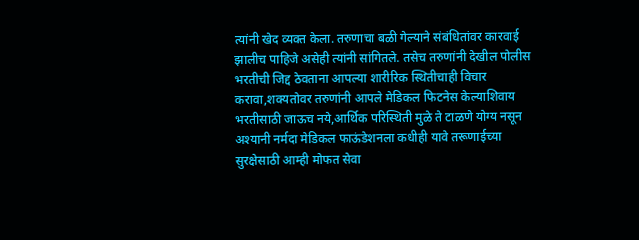त्यांनी खेद व्यक्त केला. तरुणाचा बळी गेल्याने संबंधितांवर कारवाई झालीच पाहिजे असेही त्यांनी सांगितले. तसेच तरुणांनी देखील पोलीस भरतीची जिद्द ठेवताना आपल्या शारीरिक स्थितीचाही विचार करावा,शक्यतोवर तरुणांनी आपले मेडिकल फिटनेस केल्याशिवाय भरतीसाठी जाऊच नये,आर्थिक परिस्थिती मुळे ते टाळणे योग्य नसून अश्यानी नर्मदा मेडिकल फाऊंडेशनला कधीही यावे तरूणाईच्या सुरक्षेसाठी आम्ही मोफत सेवा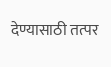देण्यासाठी तत्पर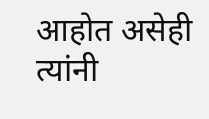आहोत असेही त्यांनी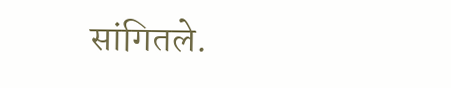सांगितले.